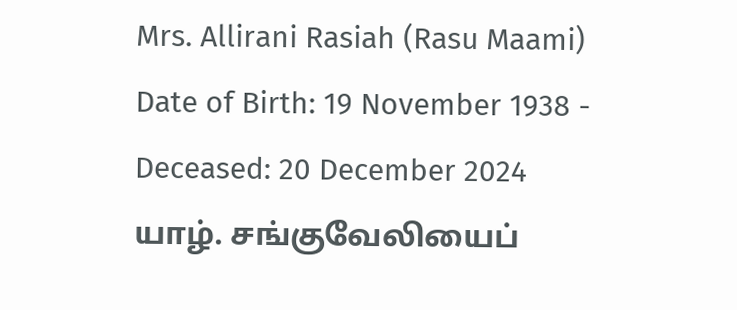Mrs. Allirani Rasiah (Rasu Maami)
Date of Birth: 19 November 1938 - Deceased: 20 December 2024
யாழ். சங்குவேலியைப்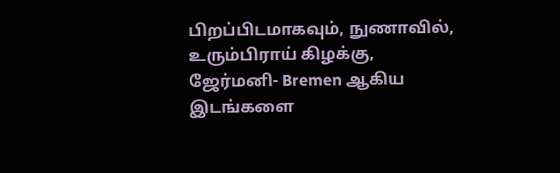பிறப்பிடமாகவும், நுணாவில், உரும்பிராய் கிழக்கு, ஜேர்மனி- Bremen ஆகிய இடங்களை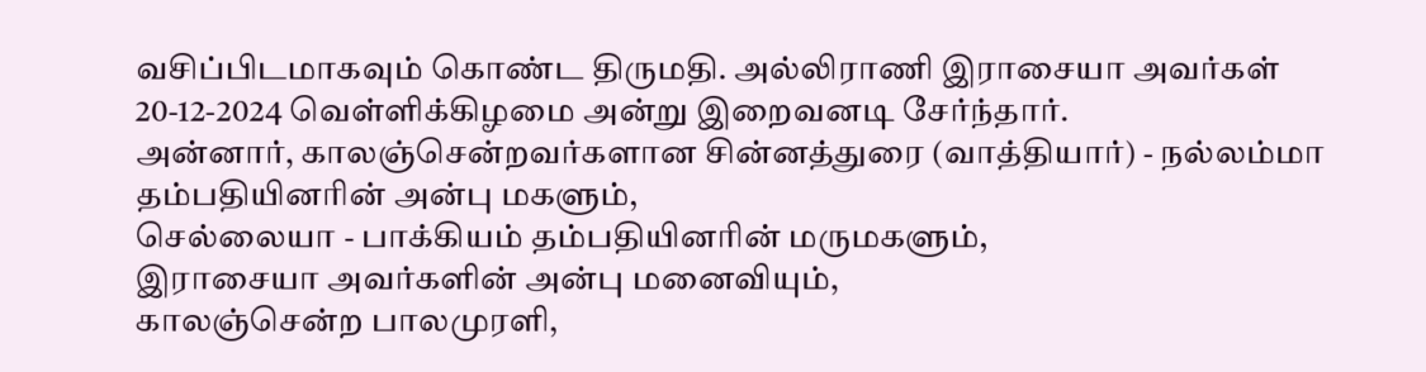வசிப்பிடமாகவும் கொண்ட திருமதி. அல்லிராணி இராசையா அவர்கள் 20-12-2024 வெள்ளிக்கிழமை அன்று இறைவனடி சேர்ந்தார்.
அன்னார், காலஞ்சென்றவர்களான சின்னத்துரை (வாத்தியார்) - நல்லம்மா தம்பதியினரின் அன்பு மகளும்,
செல்லையா - பாக்கியம் தம்பதியினரின் மருமகளும்,
இராசையா அவர்களின் அன்பு மனைவியும்,
காலஞ்சென்ற பாலமுரளி,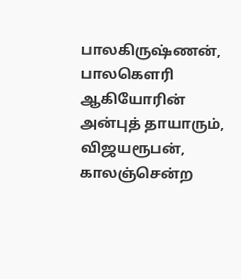பாலகிருஷ்ணன், பாலகௌரி ஆகியோரின் அன்புத் தாயாரும்,
விஜயரூபன், காலஞ்சென்ற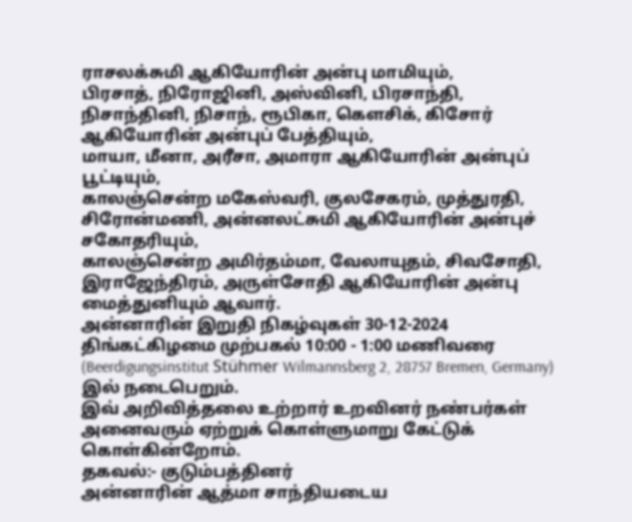ராசலக்சுமி ஆகியோரின் அன்பு மாமியும்,
பிரசாத், நிரோஜினி, அஸ்வினி, பிரசாந்தி, நிசாந்தினி, நிசாந், ரூபிகா, கௌசிக், கிசோர் ஆகியோரின் அன்புப் பேத்தியும்,
மாயா, மீனா, அரீசா, அமாரா ஆகியோரின் அன்புப் பூட்டியும்,
காலஞ்சென்ற மகேஸ்வரி, குலசேகரம், முத்துரதி, சிரோன்மணி, அன்னலட்சுமி ஆகியோரின் அன்புச் சகோதரியும்,
காலஞ்சென்ற அமிர்தம்மா, வேலாயுதம், சிவசோதி, இராஜேந்திரம், அருள்சோதி ஆகியோரின் அன்பு மைத்துனியும் ஆவார்.
அன்னாரின் இறுதி நிகழ்வுகள் 30-12-2024 திங்கட்கிழமை முற்பகல் 10:00 - 1:00 மணிவரை (Beerdigungsinstitut Stühmer Wilmannsberg 2, 28757 Bremen, Germany) இல் நடைபெறும்.
இவ் அறிவித்தலை உற்றார் உறவினர் நண்பர்கள் அனைவரும் ஏற்றுக் கொள்ளுமாறு கேட்டுக் கொள்கின்றோம்.
தகவல்:- குடும்பத்தினர்
அன்னாரின் ஆத்மா சாந்தியடைய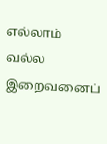எல்லாம் வல்ல இறைவனைப்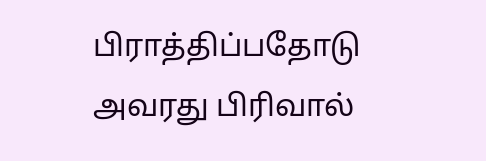பிராத்திப்பதோடு அவரது பிரிவால்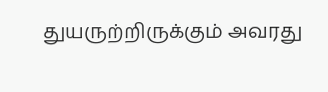துயருற்றிருக்கும் அவரது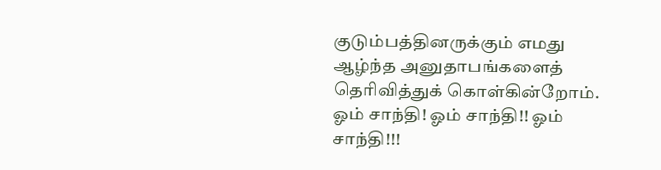குடும்பத்தினருக்கும் எமது ஆழ்ந்த அனுதாபங்களைத் தெரிவித்துக் கொள்கின்றோம்.
ஓம் சாந்தி! ஓம் சாந்தி!! ஓம் சாந்தி!!!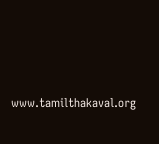www.tamilthakaval.org